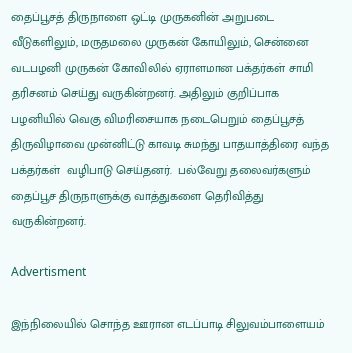தைப்பூசத் திருநாளை ஒட்டி முருகனின் அறுபடை வீடுகளிலும், மருதமலை முருகன் கோயிலும், சென்னை வடபழனி முருகன் கோவிலில் ஏராளமான பக்தர்கள் சாமி தரிசனம் செய்து வருகின்றனர். அதிலும் குறிப்பாக பழனியில் வெகு விமரிசையாக நடைபெறும் தைப்பூசத் திருவிழாவை முன்னிட்டு காவடி சுமந்து பாதயாத்திரை வந்த பக்தர்கள்  வழிபாடு செய்தனர்.  பல்வேறு தலைவர்களும் தைப்பூச திருநாளுக்கு வாத்துகளை தெரிவித்து வருகின்றனர்.

Advertisment

இந்நிலையில் சொந்த ஊரான எடப்பாடி சிலுவம்பாளையம்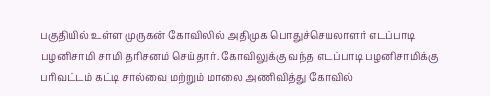பகுதியில் உள்ள முருகன் கோவிலில் அதிமுக பொதுச்செயலாளர் எடப்பாடி பழனிசாமி சாமி தரிசனம் செய்தார். கோவிலுக்கு வந்த எடப்பாடி பழனிசாமிக்கு பரிவட்டம் கட்டி சால்வை மற்றும் மாலை அணிவித்து கோவில்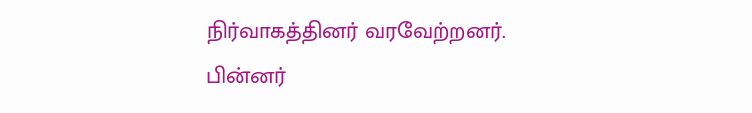நிர்வாகத்தினர் வரவேற்றனர். பின்னர்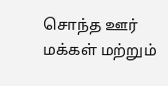சொந்த ஊர் மக்கள் மற்றும்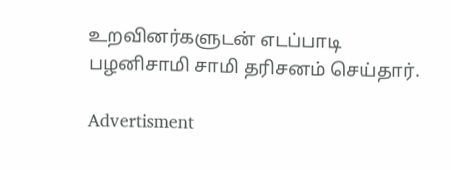உறவினர்களுடன் எடப்பாடி பழனிசாமி சாமி தரிசனம் செய்தார்.

Advertisment